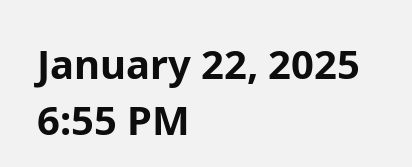January 22, 2025 6:55 PM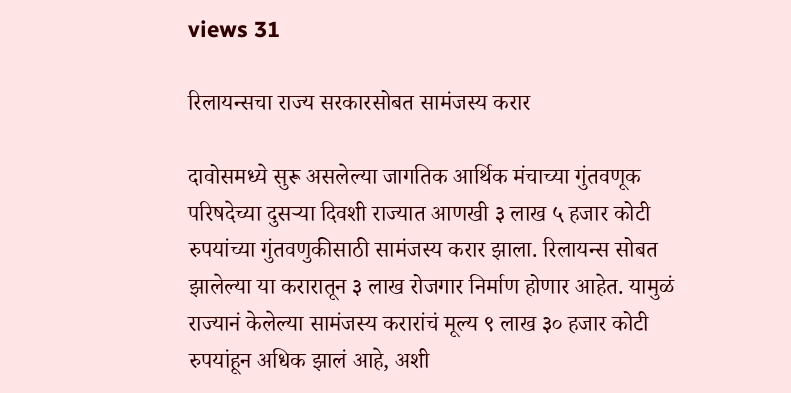views 31

रिलायन्सचा राज्य सरकारसोबत सामंजस्य करार

दावोसमध्ये सुरू असलेल्या जागतिक आर्थिक मंचाच्या गुंतवणूक परिषदेच्या दुसऱ्या दिवशी राज्यात आणखी ३ लाख ५ हजार कोटी रुपयांच्या गुंतवणुकीसाठी सामंजस्य करार झाला. रिलायन्स सोबत झालेल्या या करारातून ३ लाख रोजगार निर्माण होणार आहेत. यामुळं राज्यानं केलेल्या सामंजस्य करारांचं मूल्य ९ लाख ३० हजार कोटी रुपयांहून अधिक झालं आहे, अशी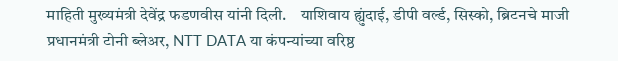माहिती मुख्यमंत्री देवेंद्र फडणवीस यांनी दिली.    याशिवाय ह्युंदाई, डीपी वर्ल्ड, सिस्को, ब्रिटनचे माजी प्रधानमंत्री टोनी ब्लेअर, NTT DATA या कंपन्यांच्या वरिष्ठ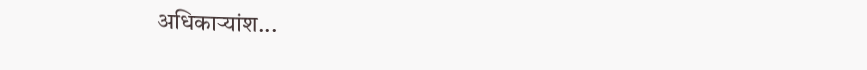अधिकाऱ्यांश...